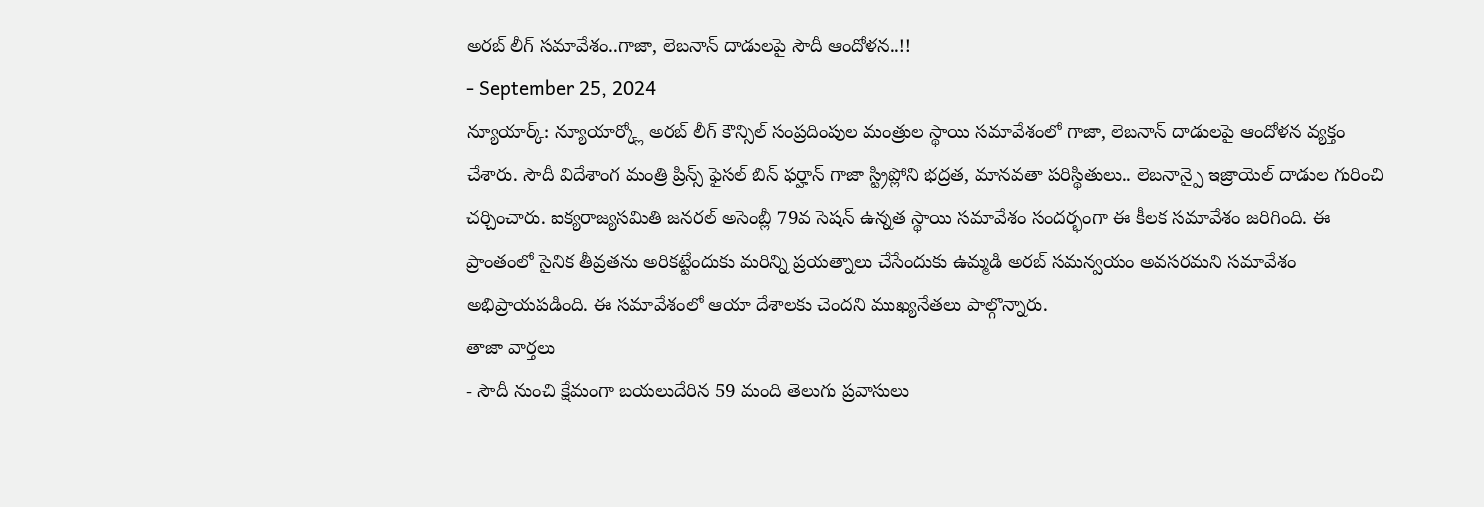అరబ్ లీగ్ సమావేశం..గాజా, లెబనాన్ దాడులపై సౌదీ ఆందోళన..!!
- September 25, 2024
న్యూయార్క్: న్యూయార్క్లో అరబ్ లీగ్ కౌన్సిల్ సంప్రదింపుల మంత్రుల స్థాయి సమావేశంలో గాజా, లెబనాన్ దాడులపై ఆందోళన వ్యక్తం చేశారు. సౌదీ విదేశాంగ మంత్రి ప్రిన్స్ ఫైసల్ బిన్ ఫర్హాన్ గాజా స్ట్రిప్లోని భద్రత, మానవతా పరిస్థితులు.. లెబనాన్పై ఇజ్రాయెల్ దాడుల గురించి చర్చించారు. ఐక్యరాజ్యసమితి జనరల్ అసెంబ్లీ 79వ సెషన్ ఉన్నత స్థాయి సమావేశం సందర్భంగా ఈ కీలక సమావేశం జరిగింది. ఈ ప్రాంతంలో సైనిక తీవ్రతను అరికట్టేందుకు మరిన్ని ప్రయత్నాలు చేసేందుకు ఉమ్మడి అరబ్ సమన్వయం అవసరమని సమావేశం అభిప్రాయపడింది. ఈ సమావేశంలో ఆయా దేశాలకు చెందని ముఖ్యనేతలు పాల్గొన్నారు.
తాజా వార్తలు
- సౌదీ నుంచి క్షేమంగా బయలుదేరిన 59 మంది తెలుగు ప్రవాసులు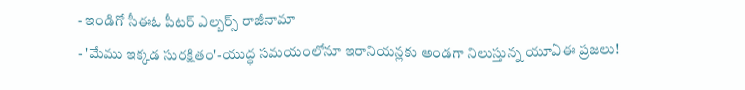- ఇండిగో సీఈఓ పీటర్ ఎల్బర్స్ రాజీనామా
- 'మేము ఇక్కడ సురక్షితం'-యుద్ధ సమయంలోనూ ఇరానియన్లకు అండగా నిలుస్తున్న యూఏఈ ప్రజలు!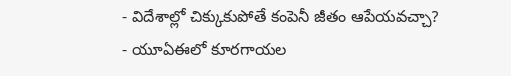- విదేశాల్లో చిక్కుకుపోతే కంపెనీ జీతం ఆపేయవచ్చా?
- యూఏఈలో కూరగాయల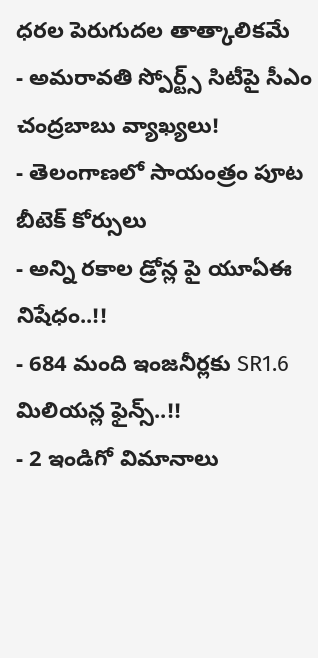ధరల పెరుగుదల తాత్కాలికమే
- అమరావతి స్పోర్ట్స్ సిటీపై సీఎం చంద్రబాబు వ్యాఖ్యలు!
- తెలంగాణలో సాయంత్రం పూట బీటెక్ కోర్సులు
- అన్ని రకాల డ్రోన్ల పై యూఏఈ నిషేధం..!!
- 684 మంది ఇంజనీర్లకు SR1.6 మిలియన్ల ఫైన్స్..!!
- 2 ఇండిగో విమానాలు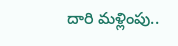దారి మళ్లింపు..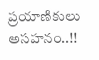ప్రయాణికులు అసహనం..!!